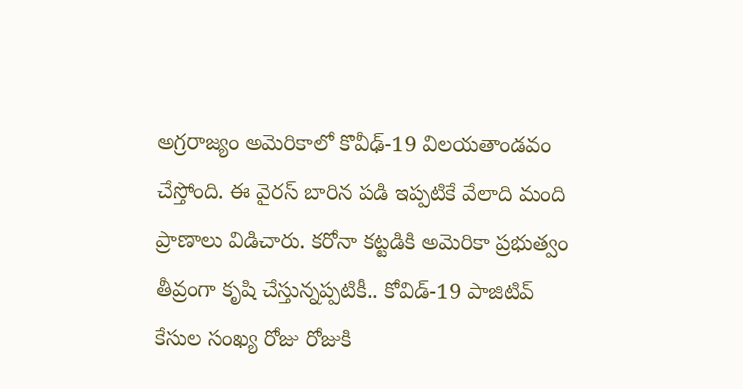అగ్రరాజ్యం అమెరికాలో కొవీఢ్-19 విలయతాండవం చేస్తోంది. ఈ వైరస్ బారిన పడి ఇప్పటికే వేలాది మంది ప్రాణాలు విడిచారు. కరోనా కట్టడికి అమెరికా ప్రభుత్వం తీవ్రంగా కృషి చేస్తున్నప్పటికీ.. కోవిడ్-19 పాజిటివ్ కేసుల సంఖ్య రోజు రోజుకి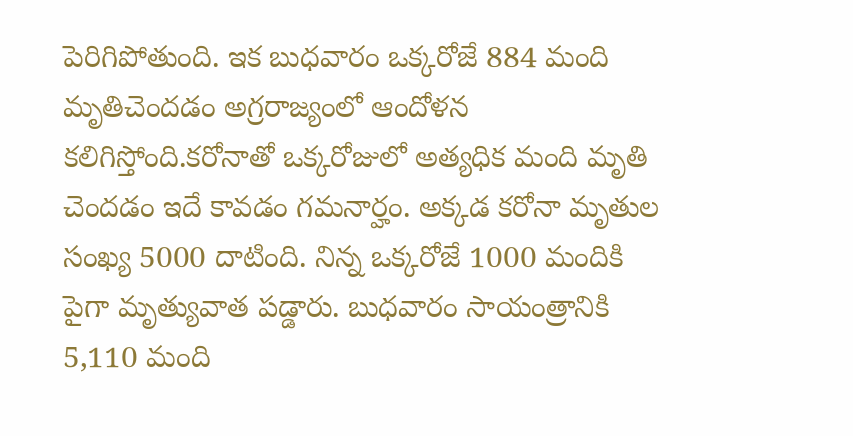పెరిగిపోతుంది. ఇక బుధవారం ఒక్కరోజే 884 మంది మృతిచెందడం అగ్రరాజ్యంలో ఆందోళన కలిగిస్తోంది.కరోనాతో ఒక్కరోజులో అత్యధిక మంది మృతి చెందడం ఇదే కావడం గమనార్హం. అక్కడ కరోనా మృతుల సంఖ్య 5000 దాటింది. నిన్న ఒక్కరోజే 1000 మందికి పైగా మృత్యువాత పడ్డారు. బుధవారం సాయంత్రానికి 5,110 మంది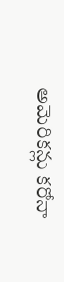అమెరికన్లు కరోనా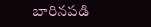బారినపడి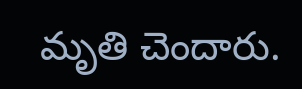మృతి చెందారు.